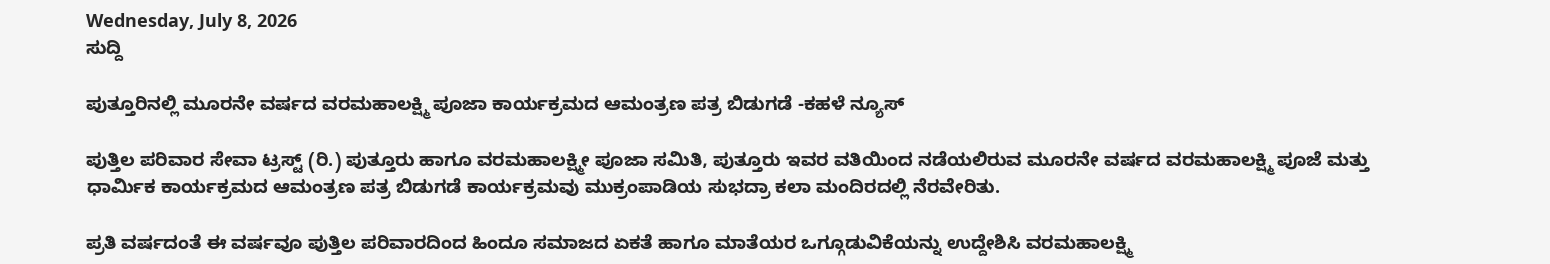Wednesday, July 8, 2026
ಸುದ್ದಿ

ಪುತ್ತೂರಿನಲ್ಲಿ ಮೂರನೇ ವರ್ಷದ ವರಮಹಾಲಕ್ಷ್ಮಿ ಪೂಜಾ ಕಾರ್ಯಕ್ರಮದ ಆಮಂತ್ರಣ ಪತ್ರ ಬಿಡುಗಡೆ -ಕಹಳೆ ನ್ಯೂಸ್

ಪುತ್ತಿಲ ಪರಿವಾರ ಸೇವಾ ಟ್ರಸ್ಟ್ (ರಿ.) ಪುತ್ತೂರು ಹಾಗೂ ವರಮಹಾಲಕ್ಷ್ಮೀ ಪೂಜಾ ಸಮಿತಿ, ಪುತ್ತೂರು ಇವರ ವತಿಯಿಂದ ನಡೆಯಲಿರುವ ಮೂರನೇ ವರ್ಷದ ವರಮಹಾಲಕ್ಷ್ಮಿ ಪೂಜೆ ಮತ್ತು ಧಾರ್ಮಿಕ ಕಾರ್ಯಕ್ರಮದ ಆಮಂತ್ರಣ ಪತ್ರ ಬಿಡುಗಡೆ ಕಾರ್ಯಕ್ರಮವು ಮುಕ್ರಂಪಾಡಿಯ ಸುಭದ್ರಾ ಕಲಾ ಮಂದಿರದಲ್ಲಿ ನೆರವೇರಿತು.

ಪ್ರತಿ ವರ್ಷದಂತೆ ಈ ವರ್ಷವೂ ಪುತ್ತಿಲ ಪರಿವಾರದಿಂದ ಹಿಂದೂ ಸಮಾಜದ ಏಕತೆ ಹಾಗೂ ಮಾತೆಯರ ಒಗ್ಗೂಡುವಿಕೆಯನ್ನು ಉದ್ದೇಶಿಸಿ ವರಮಹಾಲಕ್ಷ್ಮಿ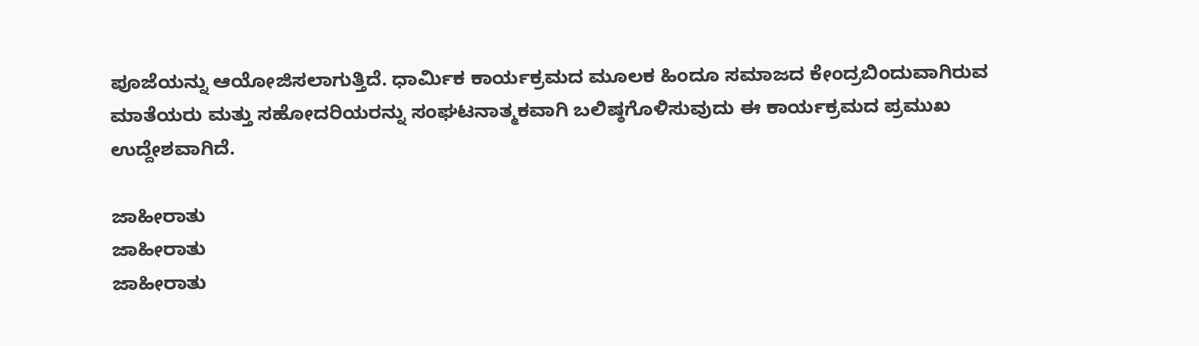ಪೂಜೆಯನ್ನು ಆಯೋಜಿಸಲಾಗುತ್ತಿದೆ. ಧಾರ್ಮಿಕ ಕಾರ್ಯಕ್ರಮದ ಮೂಲಕ ಹಿಂದೂ ಸಮಾಜದ ಕೇಂದ್ರಬಿಂದುವಾಗಿರುವ ಮಾತೆಯರು ಮತ್ತು ಸಹೋದರಿಯರನ್ನು ಸಂಘಟನಾತ್ಮಕವಾಗಿ ಬಲಿಷ್ಠಗೊಳಿಸುವುದು ಈ ಕಾರ್ಯಕ್ರಮದ ಪ್ರಮುಖ ಉದ್ದೇಶವಾಗಿದೆ.

ಜಾಹೀರಾತು
ಜಾಹೀರಾತು
ಜಾಹೀರಾತು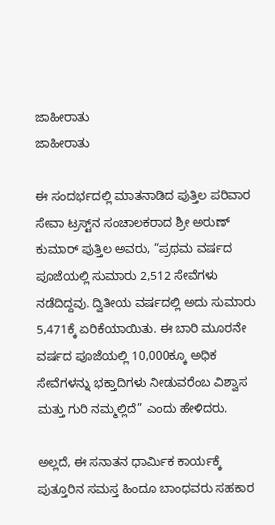ಜಾಹೀರಾತು
ಜಾಹೀರಾತು

ಈ ಸಂದರ್ಭದಲ್ಲಿ ಮಾತನಾಡಿದ ಪುತ್ತಿಲ ಪರಿವಾರ ಸೇವಾ ಟ್ರಸ್ಟ್‌ನ ಸಂಚಾಲಕರಾದ ಶ್ರೀ ಅರುಣ್ ಕುಮಾರ್ ಪುತ್ತಿಲ ಅವರು, “ಪ್ರಥಮ ವರ್ಷದ ಪೂಜೆಯಲ್ಲಿ ಸುಮಾರು 2,512 ಸೇವೆಗಳು ನಡೆದಿದ್ದವು. ದ್ವಿತೀಯ ವರ್ಷದಲ್ಲಿ ಅದು ಸುಮಾರು 5,471ಕ್ಕೆ ಏರಿಕೆಯಾಯಿತು. ಈ ಬಾರಿ ಮೂರನೇ ವರ್ಷದ ಪೂಜೆಯಲ್ಲಿ 10,000ಕ್ಕೂ ಅಧಿಕ ಸೇವೆಗಳನ್ನು ಭಕ್ತಾದಿಗಳು ನೀಡುವರೆಂಬ ವಿಶ್ವಾಸ ಮತ್ತು ಗುರಿ ನಮ್ಮಲ್ಲಿದೆ” ಎಂದು ಹೇಳಿದರು.

ಅಲ್ಲದೆ, ಈ ಸನಾತನ ಧಾರ್ಮಿಕ ಕಾರ್ಯಕ್ಕೆ ಪುತ್ತೂರಿನ ಸಮಸ್ತ ಹಿಂದೂ ಬಾಂಧವರು ಸಹಕಾರ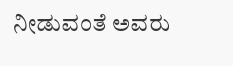ನೀಡುವಂತೆ ಅವರು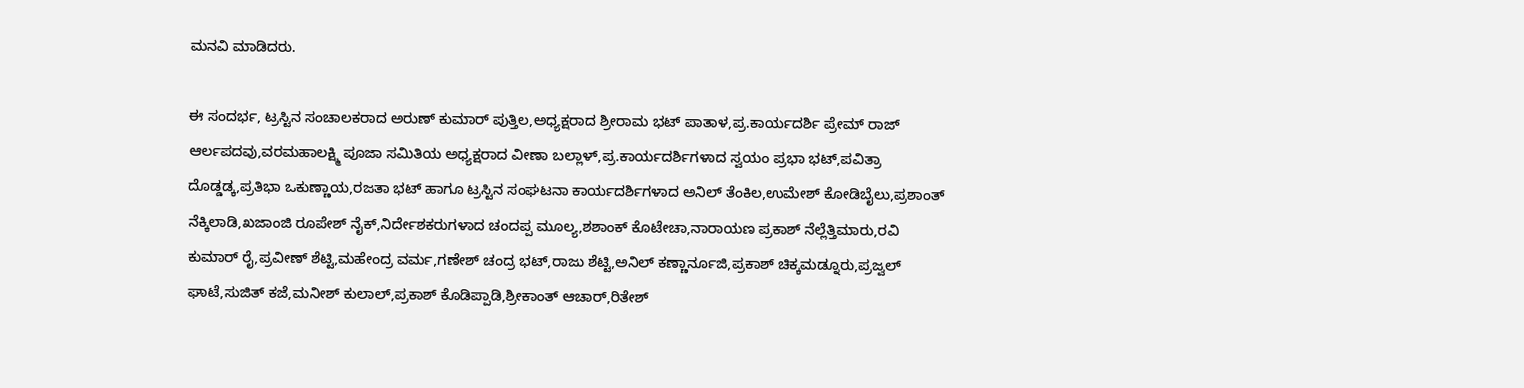ಮನವಿ ಮಾಡಿದರು.

ಈ ಸಂದರ್ಭ, ಟ್ರಸ್ಟಿನ ಸಂಚಾಲಕರಾದ ಅರುಣ್ ಕುಮಾರ್ ಪುತ್ತಿಲ,ಅಧ್ಯಕ್ಷರಾದ ಶ್ರೀರಾಮ ಭಟ್ ಪಾತಾಳ,ಪ್ರ.ಕಾರ್ಯದರ್ಶಿ ಪ್ರೇಮ್ ರಾಜ್ ಆರ್ಲಪದವು,ವರಮಹಾಲಕ್ಷ್ಮಿ ಪೂಜಾ ಸಮಿತಿಯ ಅಧ್ಯಕ್ಷರಾದ ವೀಣಾ ಬಲ್ಲಾಳ್,ಪ್ರ.ಕಾರ್ಯದರ್ಶಿಗಳಾದ ಸ್ವಯಂ ಪ್ರಭಾ ಭಟ್,ಪವಿತ್ರಾ ದೊಡ್ಡಡ್ಕ,ಪ್ರತಿಭಾ ಒಕುಣ್ಣಾಯ,ರಜತಾ ಭಟ್ ಹಾಗೂ ಟ್ರಸ್ಟಿನ ಸಂಘಟನಾ ಕಾರ್ಯದರ್ಶಿಗಳಾದ ಅನಿಲ್ ತೆಂಕಿಲ,ಉಮೇಶ್ ಕೋಡಿಬೈಲು,ಪ್ರಶಾಂತ್ ನೆಕ್ಕಿಲಾಡಿ,ಖಜಾಂಜಿ ರೂಪೇಶ್ ನೈಕ್,ನಿರ್ದೇಶಕರುಗಳಾದ ಚಂದಪ್ಪ ಮೂಲ್ಯ,ಶಶಾಂಕ್ ಕೊಟೇಚಾ,ನಾರಾಯಣ ಪ್ರಕಾಶ್ ನೆಲ್ಲೆತ್ತಿಮಾರು,ರವಿ ಕುಮಾರ್ ರೈ,ಪ್ರವೀಣ್ ಶೆಟ್ಟಿ,ಮಹೇಂದ್ರ ವರ್ಮ,ಗಣೇಶ್ ಚಂದ್ರ ಭಟ್,ರಾಜು ಶೆಟ್ಟಿ,ಅನಿಲ್ ಕಣ್ಣಾರ್ನೂಜಿ,ಪ್ರಕಾಶ್ ಚಿಕ್ಕಮಡ್ನೂರು,ಪ್ರಜ್ವಲ್ ಘಾಟೆ,ಸುಜಿತ್ ಕಜೆ,ಮನೀಶ್ ಕುಲಾಲ್,ಪ್ರಕಾಶ್ ಕೊಡಿಪ್ಪಾಡಿ,ಶ್ರೀಕಾಂತ್ ಆಚಾರ್,ರಿತೇಶ್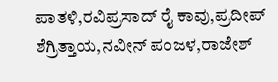ಪಾತಳಿ,ರವಿಪ್ರಸಾದ್ ರೈ ಕಾವು,ಪ್ರದೀಪ್ ಶೆಗ್ರಿತ್ತಾಯ,ನವೀನ್ ಪಂಜಳ,ರಾಜೇಶ್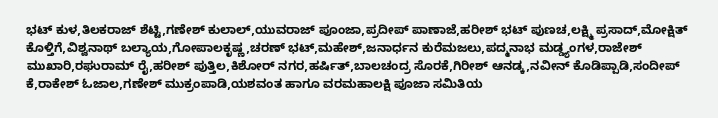ಭಟ್ ಕುಳ,ತಿಲಕರಾಜ್ ಶೆಟ್ಟಿ,ಗಣೇಶ್ ಕುಲಾಲ್,ಯುವರಾಜ್ ಪೂಂಜಾ,ಪ್ರದೀಪ್ ಪಾಣಾಜೆ,ಹರೀಶ್ ಭಟ್ ಪುಣಚ,ಲಕ್ಷ್ಮಿ ಪ್ರಸಾದ್,ಮೋಕ್ಷಿತ್ ಕೊಳ್ತಿಗೆ,ವಿಶ್ವನಾಥ್ ಬಲ್ಯಾಯ,ಗೋಪಾಲಕೃಷ್ಣ,ಚರಣ್ ಭಟ್,ಮಹೇಶ್,ಜನಾರ್ಧನ ಕುರೆಮಜಲು,ಪದ್ಮನಾಭ ಮಡ್ಡ್ಯಂಗಳ,ರಾಜೇಶ್ ಮುಖಾರಿ,ರಘುರಾಮ್ ರೈ,ಹರೀಶ್ ಪುತ್ತಿಲ,ಕಿಶೋರ್ ನಗರ,ಹರ್ಷಿತ್,ಬಾಲಚಂದ್ರ ಸೊರಕೆ,ಗಿರೀಶ್ ಆನಡ್ಕ,ನವೀನ್ ಕೊಡಿಪ್ಪಾಡಿ,ಸಂದೀಪ್ ಕೆ,ರಾಕೇಶ್ ಓಜಾಲ,ಗಣೇಶ್ ಮುಕ್ರಂಪಾಡಿ,ಯಶವಂತ ಹಾಗೂ ವರಮಹಾಲಕ್ಷಿ ಪೂಜಾ ಸಮಿತಿಯ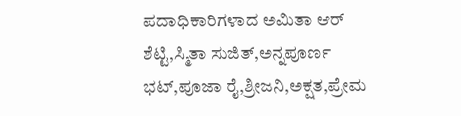ಪದಾಧಿಕಾರಿಗಳಾದ ಅಮಿತಾ ಆರ್ ಶೆಟ್ಟಿ,ಸ್ಮಿತಾ ಸುಜಿತ್,ಅನ್ನಪೂರ್ಣ ಭಟ್,ಪೂಜಾ ರೈ,ಶ್ರೀಜನಿ,ಅಕ್ಷತ,ಪ್ರೇಮ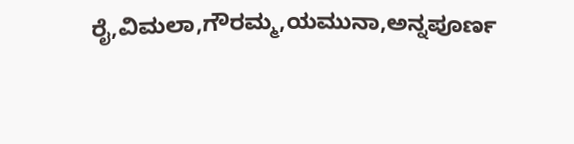ರೈ,ವಿಮಲಾ,ಗೌರಮ್ಮ,ಯಮುನಾ,ಅನ್ನಪೂರ್ಣ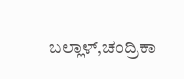ಬಲ್ಲಾಳ್,ಚಂದ್ರಿಕಾ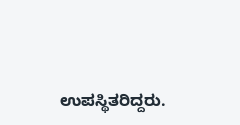ಉಪಸ್ಥಿತರಿದ್ದರು.